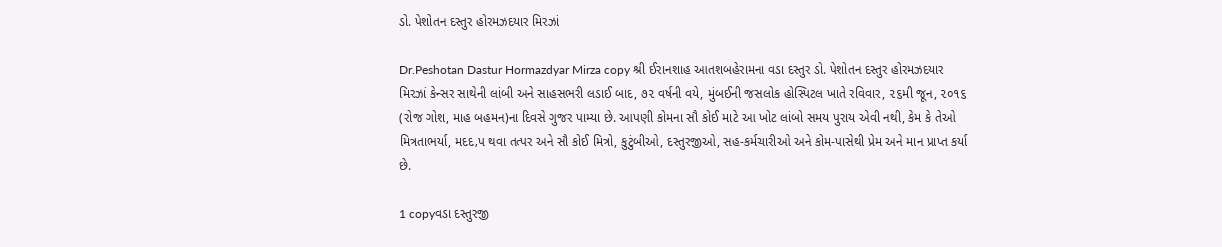ડો. પેશોતન દસ્તુર હોરમઝદયાર મિરઝાં

Dr.Peshotan Dastur Hormazdyar Mirza copy શ્રી ઈરાનશાહ આતશબહેરામના વડા દસ્તુર ડો. પેશોતન દસ્તુર હોરમઝદયાર મિરઝાં કેન્સર સાથેની લાંબી અને સાહસભરી લડાઈ બાદ, ૭૨ વર્ષની વયે, મુંબઈની જસલોક હોસ્પિટલ ખાતે રવિવાર, ૨૬મી જૂન, ૨૦૧૬ (રોજ ગોશ, માહ બહમન)ના દિવસે ગુજર પામ્યા છે. આપણી કોમના સૌ કોઈ માટે આ ખોટ લાંબો સમય પુરાય એવી નથી, કેમ કે તેઓ મિત્રતાભર્યા, મદદ‚પ થવા તત્પર અને સૌ કોઈ મિત્રો, કુટુંબીઓ, દસ્તુરજીઓ, સહ-કર્મચારીઓ અને કોમ-પાસેથી પ્રેમ અને માન પ્રાપ્ત કર્યા છે.

1 copyવડા દસ્તુરજી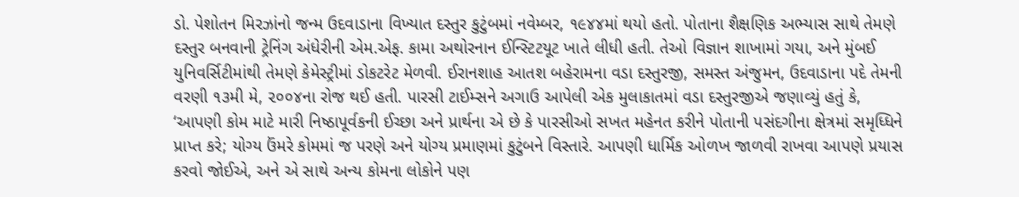ડો. પેશોતન મિરઝાંનો જન્મ ઉદવાડાના વિખ્યાત દસ્તુર કુટુંબમાં નવેમ્બર, ૧૯૪૪માં થયો હતો. પોતાના શૈક્ષણિક અભ્યાસ સાથે તેમણે દસ્તુર બનવાની ટ્રેનિંગ અંધેરીની એમ.એફ. કામા અથોરનાન ઈન્સ્ટિટયૂટ ખાતે લીધી હતી. તેઓ વિજ્ઞાન શાખામાં ગયા, અને મુંબઈ યુનિવર્સિટીમાંથી તેમણે કેમેસ્ટ્રીમાં ડોકટરેટ મેળવી. ઈરાનશાહ આતશ બહેરામના વડા દસ્તુરજી, સમસ્ત અંજુમન, ઉદવાડાના પદે તેમની વરણી ૧૩મી મે, ૨૦૦૪ના રોજ થઈ હતી. પારસી ટાઈમ્સને અગાઉ આપેલી એક મુલાકાતમાં વડા દસ્તુરજીએ જણાવ્યું હતું કે, ‘આપણી કોમ માટે મારી નિષ્ઠાપૂર્વકની ઈચ્છા અને પ્રાર્થના એ છે કે પારસીઓ સખત મહેનત કરીને પોતાની પસંદગીના ક્ષેત્રમાં સમૃધ્ધિને પ્રાપ્ત કરે; યોગ્ય ઉંમરે કોમમાં જ પરણે અને યોગ્ય પ્રમાણમાં કુટુંબને વિસ્તારે. આપણી ધાર્મિક ઓળખ જાળવી રાખવા આપણે પ્રયાસ કરવો જોઈએ, અને એ સાથે અન્ય કોમના લોકોને પણ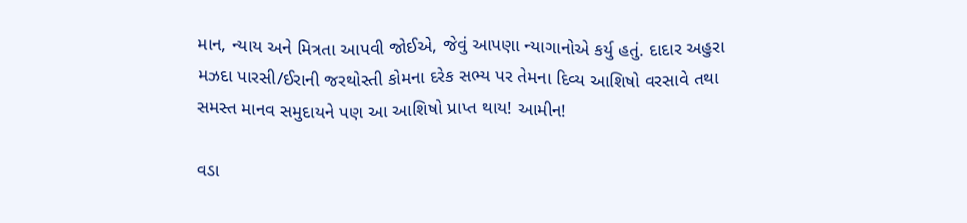માન, ન્યાય અને મિત્રતા આપવી જોઈએ, જેવું આપણા ન્યાગાનોએ કર્યુ હતું. દાદાર અહુરા મઝદા પારસી/ઈરાની જરથોસ્તી કોમના દરેક સભ્ય પર તેમના દિવ્ય આશિષો વરસાવે તથા સમસ્ત માનવ સમુદાયને પણ આ આશિષો પ્રાપ્ત થાય! આમીન!

વડા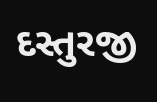દસ્તુરજી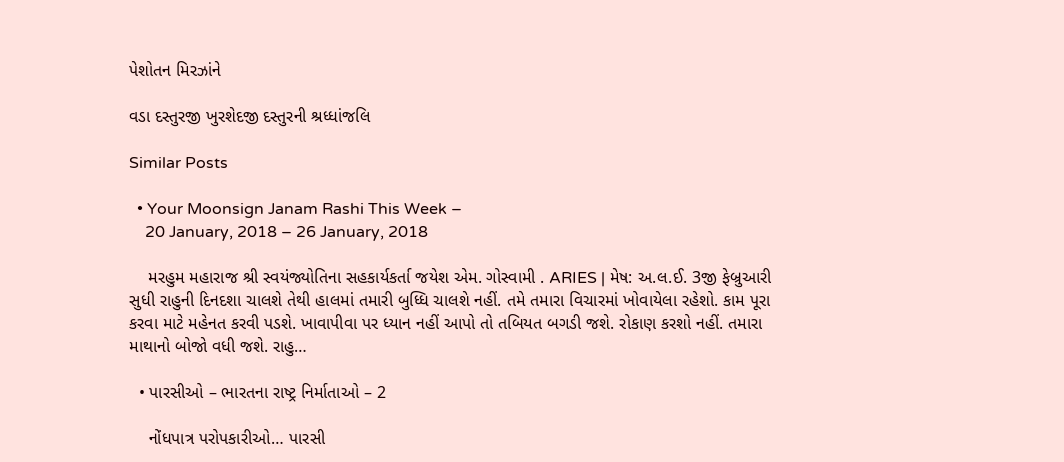પેશોતન મિરઝાંને

વડા દસ્તુરજી ખુરશેદજી દસ્તુરની શ્રધ્ધાંજલિ

Similar Posts

  • Your Moonsign Janam Rashi This Week –
    20 January, 2018 – 26 January, 2018

    મરહુમ મહારાજ શ્રી સ્વયંજ્યોતિના સહકાર્યકર્તા જયેશ એમ. ગોસ્વામી . ARIES | મેષ: અ.લ.ઈ. 3જી ફેબ્રુઆરી સુધી રાહુની દિનદશા ચાલશે તેથી હાલમાં તમારી બુધ્ધિ ચાલશે નહીં. તમે તમારા વિચારમાં ખોવાયેલા રહેશો. કામ પૂરા કરવા માટે મહેનત કરવી પડશે. ખાવાપીવા પર ધ્યાન નહીં આપો તો તબિયત બગડી જશે. રોકાણ કરશો નહીં. તમારા માથાનો બોજો વધી જશે. રાહુ…

  • પારસીઓ – ભારતના રાષ્ટ્ર નિર્માતાઓ – 2

    નોંધપાત્ર પરોપકારીઓ… પારસી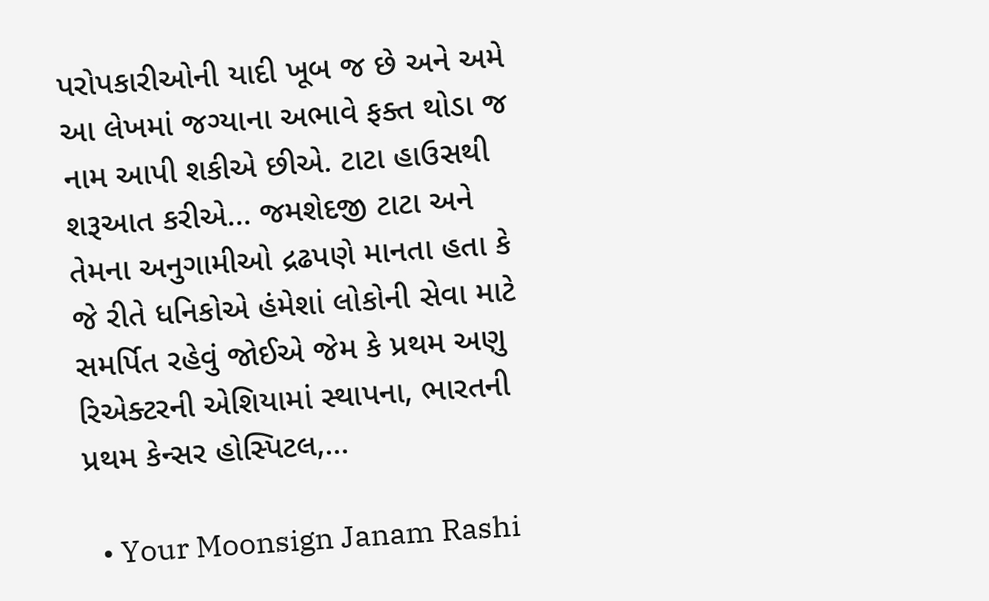પરોપકારીઓની યાદી ખૂબ જ છે અને અમે આ લેખમાં જગ્યાના અભાવે ફક્ત થોડા જ નામ આપી શકીએ છીએ. ટાટા હાઉસથી શરૂઆત કરીએ… જમશેદજી ટાટા અને તેમના અનુગામીઓ દ્રઢપણે માનતા હતા કે જે રીતે ધનિકોએ હંમેશાં લોકોની સેવા માટે સમર્પિત રહેવું જોઈએ જેમ કે પ્રથમ અણુ રિએક્ટરની એશિયામાં સ્થાપના, ભારતની પ્રથમ કેન્સર હોસ્પિટલ,…

  • Your Moonsign Janam Rashi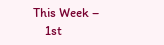This Week –
    1st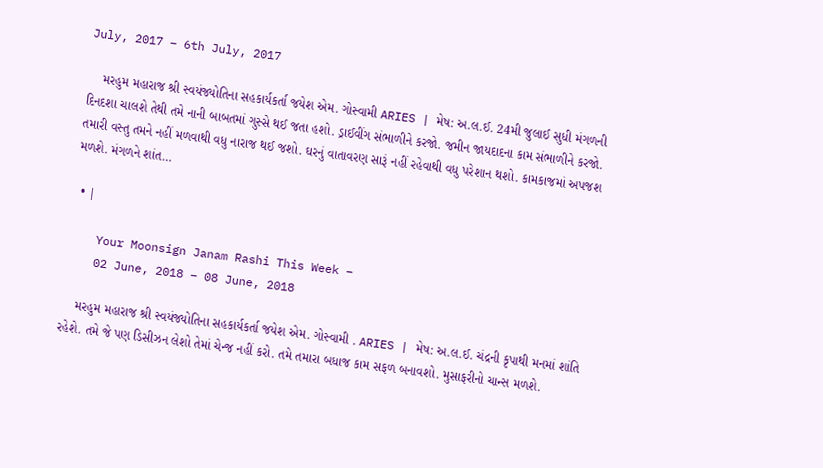July, 2017 – 6th July, 2017

    મરહુમ મહારાજ શ્રી સ્વયંજ્યોતિના સહકાર્યકર્તા જયેશ એમ. ગોસ્વામી ARIES | મેષ: અ.લ.ઈ. 24મી જુલાઈ સુધી મંગળની દિનદશા ચાલશે તેથી તમે નાની બાબતમાં ગુસ્સે થઈ જતા હશો. ડ્રાઈવીંગ સંભાળીને કરજો. જમીન જાયદાદના કામ સંભાળીને કરજો. તમારી વસ્તુ તમને નહીં મળવાથી વધુ નારાજ થઈ જશો. ઘરનું વાતાવરણ સારૂં નહીં રહેવાથી વધુ પરેશાન થશો. કામકાજમાં અપજશ મળશે. મંગળને શાંત…

  • |

    Your Moonsign Janam Rashi This Week –
    02 June, 2018 – 08 June, 2018

    મરહુમ મહારાજ શ્રી સ્વયંજ્યોતિના સહકાર્યકર્તા જયેશ એમ. ગોસ્વામી . ARIES | મેષ: અ.લ.ઈ. ચંદ્રની કૃપાથી મનમાં શાંતિ રહેશે. તમે જે પણ ડિસીઝન લેશો તેમાં ચેન્જ નહીં કરો. તમે તમારા બધાજ કામ સફળ બનાવશો. મુસાફરીનો ચાન્સ મળશે.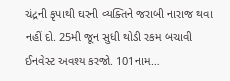ચંદ્રની કૃપાથી ઘરની વ્યક્તિને જરાબી નારાજ થવા નહીં દો. 25મી જૂન સુધી થોડી રકમ બચાવી ઈનવેસ્ટ અવશ્ય કરજો. 101નામ…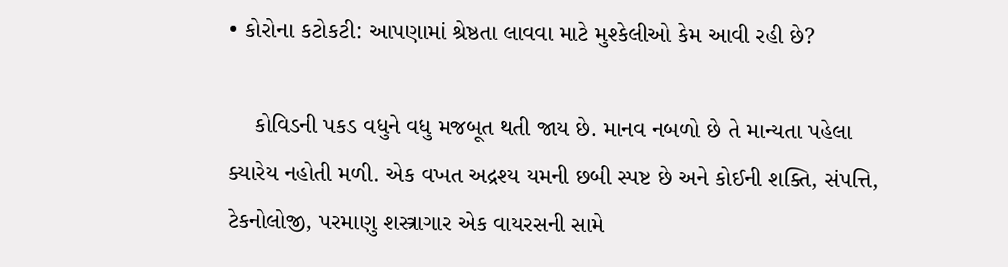• કોરોના કટોકટી: આપણામાં શ્રેષ્ઠતા લાવવા માટે મુશ્કેલીઓ કેમ આવી રહી છે?

    કોવિડની પકડ વધુને વધુ મજબૂત થતી જાય છે. માનવ નબળો છે તે માન્યતા પહેલા ક્યારેય નહોતી મળી. એક વખત અદ્રશ્ય યમની છબી સ્પષ્ટ છે અને કોઈની શક્તિ, સંપત્તિ, ટેકનોલોજી, પરમાણુ શસ્ત્રાગાર એક વાયરસની સામે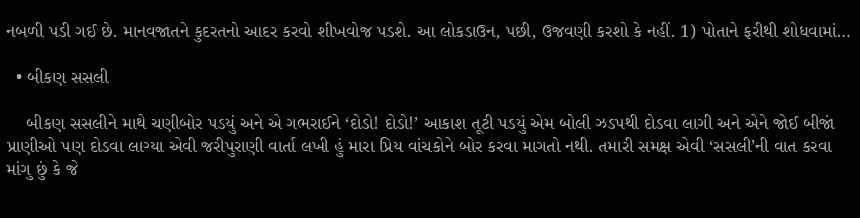નબળી પડી ગઈ છે. માનવજાતને કુદરતનો આદર કરવો શીખવોજ પડશે. આ લોકડાઉન, પછી, ઉજવણી કરશો કે નહીં. 1) પોતાને ફરીથી શોધવામાં…

  • બીકણ સસલી

    બીકણ સસલીને માથે ચણીબોર પડયું અને એ ગભરાઈને ‘દોડો! દોડો!’ આકાશ તૂટી પડયું એમ બોલી ઝડપથી દોડવા લાગી અને એને જોઈ બીજાં પ્રાણીઓ પણ દોડવા લાગ્યા એવી જરીપુરાણી વાર્તા લખી હું મારા પ્રિય વાંચકોને બોર કરવા માગતો નથી. તમારી સમક્ષ એવી ‘સસલી’ની વાત કરવા માંગુ છું કે જે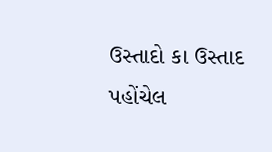ઉસ્તાદો કા ઉસ્તાદ પહોંચેલ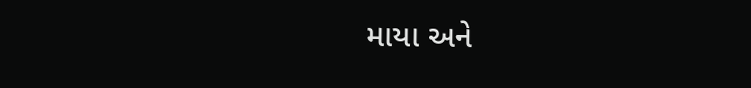માયા અને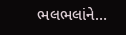ભલભલાંને…